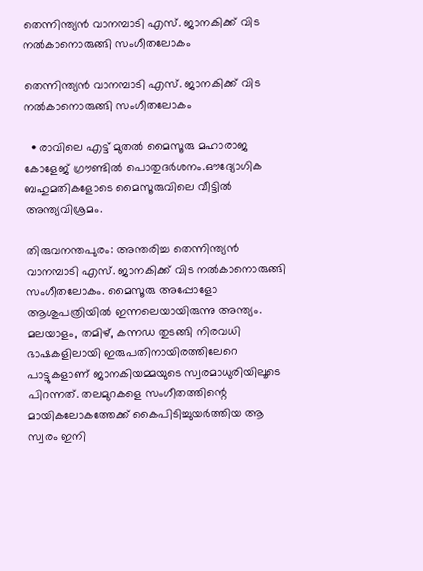തെന്നിന്ത്യൻ വാനമ്പാടി എസ്. ജാനകിക്ക് വിട നൽകാനൊരുങ്ങി സംഗീതലോകം

തെന്നിന്ത്യൻ വാനമ്പാടി എസ്. ജാനകിക്ക് വിട നൽകാനൊരുങ്ങി സംഗീതലോകം

  • രാവിലെ എട്ട് മുതൽ മൈസൂരു മഹാരാജ കോളേജ് ഗ്രൗണ്ടിൽ പൊതുദർശനം.ഔദ്യോഗിക ബഹുമതികളോടെ മൈസൂരുവിലെ വീട്ടിൽ അന്ത്യവിശ്രമം.

തിരുവനന്തപുരം: അന്തരിച്ച തെന്നിന്ത്യൻ വാനമ്പാടി എസ്. ജാനകിക്ക് വിട നൽകാനൊരുങ്ങി സംഗീതലോകം. മൈസൂരു അപ്പോളോ ആശുപത്രിയിൽ ഇന്നലെയായിരുന്നു അന്ത്യം. മലയാളം, തമിഴ്, കന്നഡ തുടങ്ങി നിരവധി ഭാഷകളിലായി ഇരുപതിനായിരത്തിലേറെ പാട്ടുകളാണ് ജാനകിയമ്മയുടെ സ്വരമാധുരിയിലൂടെ പിറന്നത്. തലമുറകളെ സംഗീതത്തിന്റെ മായികലോകത്തേക്ക് കൈപിടിച്ചുയർത്തിയ ആ സ്വരം ഇനി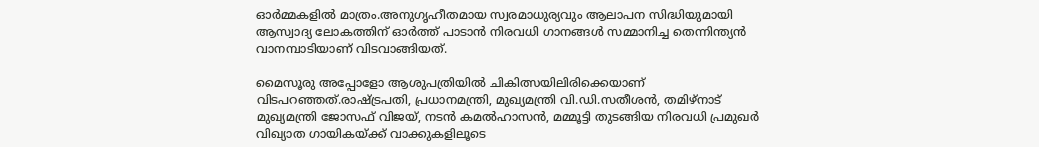ഓർമ്മകളിൽ മാത്രം.അനുഗൃഹീതമായ സ്വരമാധുര്യവും ആലാപന സിദ്ധിയുമായി ആസ്വാദ്യ ലോകത്തിന് ഓർത്ത് പാടാൻ നിരവധി ഗാനങ്ങൾ സമ്മാനിച്ച തെന്നിന്ത്യൻ വാനമ്പാടിയാണ് വിടവാങ്ങിയത്.

മൈസൂരു അപ്പോളോ ആശുപത്രിയിൽ ചികിത്സയിലിരിക്കെയാണ് വിടപറഞ്ഞത്.രാഷ്ട്രപതി, പ്രധാനമന്ത്രി, മുഖ്യമന്ത്രി വി.ഡി.സതീശൻ, തമിഴ്‌നാട് മുഖ്യമന്ത്രി ജോസഫ് വിജയ്, നടൻ കമൽഹാസൻ, മമ്മൂട്ടി തുടങ്ങിയ നിരവധി പ്രമുഖർ വിഖ്യാത ഗായികയ്ക്ക് വാക്കുകളിലൂടെ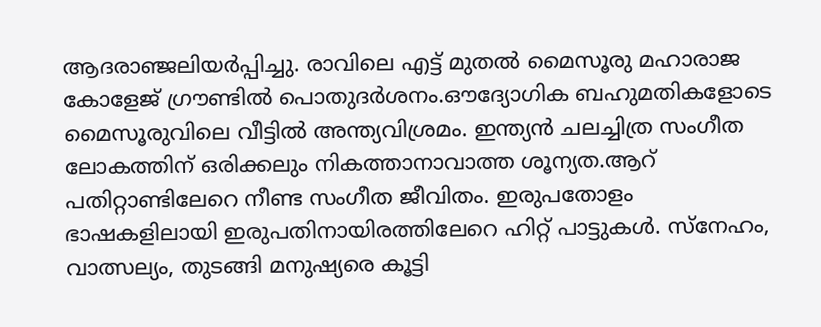ആദരാഞ്ജലിയർപ്പിച്ചു. രാവിലെ എട്ട് മുതൽ മൈസൂരു മഹാരാജ കോളേജ് ഗ്രൗണ്ടിൽ പൊതുദർശനം.ഔദ്യോഗിക ബഹുമതികളോടെ മൈസൂരുവിലെ വീട്ടിൽ അന്ത്യവിശ്രമം. ഇന്ത്യൻ ചലച്ചിത്ര സംഗീത ലോകത്തിന് ഒരിക്കലും നികത്താനാവാത്ത ശൂന്യത.ആറ് പതിറ്റാണ്ടിലേറെ നീണ്ട സംഗീത ജീവിതം. ഇരുപതോളം ഭാഷകളിലായി ഇരുപതിനായിരത്തിലേറെ ഹിറ്റ് പാട്ടുകൾ. സ്നേഹം, വാത്സല്യം, തുടങ്ങി മനുഷ്യരെ കൂട്ടി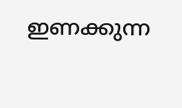ഇണക്കുന്ന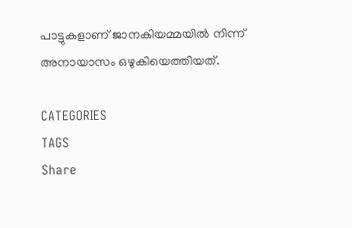പാട്ടുകളാണ് ജാനകിയമ്മയിൽ നിന്ന് അനായാസം ഒഴുകിയെത്തിയത്.

CATEGORIES
TAGS
Share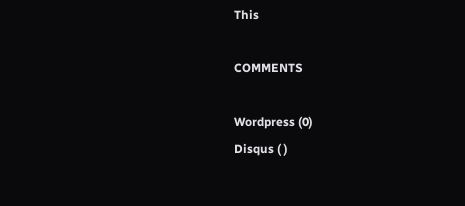This

COMMENTS

Wordpress (0)
Disqus ( )